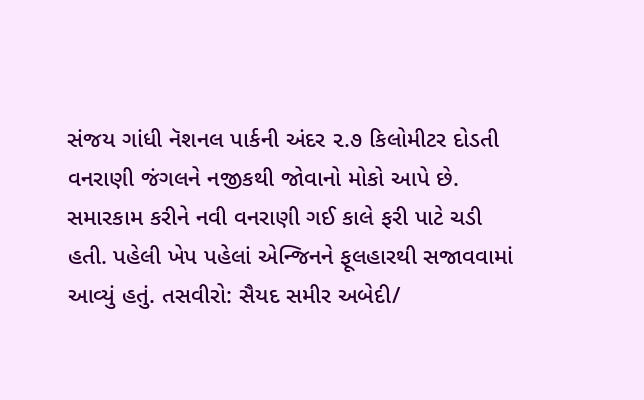સંજય ગાંધી નૅશનલ પાર્કની અંદર ૨.૭ કિલોમીટર દોડતી વનરાણી જંગલને નજીકથી જોવાનો મોકો આપે છે.
સમારકામ કરીને નવી વનરાણી ગઈ કાલે ફરી પાટે ચડી હતી. પહેલી ખેપ પહેલાં એન્જિનને ફૂલહારથી સજાવવામાં આવ્યું હતું. તસવીરો: સૈયદ સમીર અબેદી/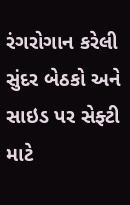રંગરોગાન કરેલી સુંદર બેઠકો અને સાઇડ પર સેફ્ટી માટે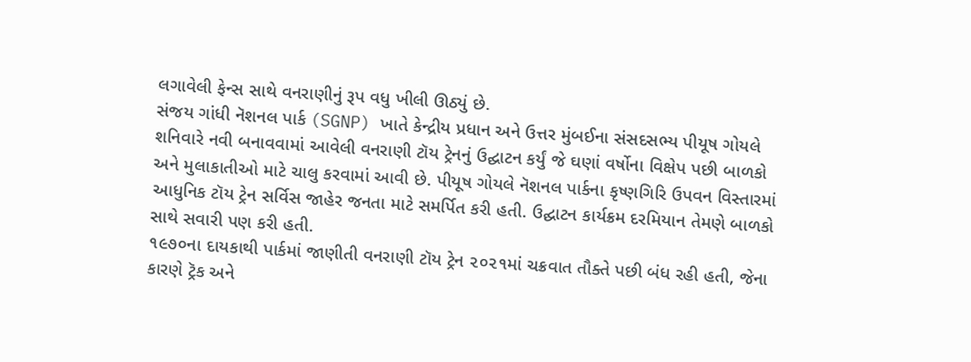લગાવેલી ફેન્સ સાથે વનરાણીનું રૂપ વધુ ખીલી ઊઠ્યું છે.
સંજય ગાંધી નૅશનલ પાર્ક (SGNP) ખાતે કેન્દ્રીય પ્રધાન અને ઉત્તર મુંબઈના સંસદસભ્ય પીયૂષ ગોયલે શનિવારે નવી બનાવવામાં આવેલી વનરાણી ટૉય ટ્રેનનું ઉદ્ઘાટન કર્યું જે ઘણાં વર્ષોના વિક્ષેપ પછી બાળકો અને મુલાકાતીઓ માટે ચાલુ કરવામાં આવી છે. પીયૂષ ગોયલે નૅશનલ પાર્કના કૃષ્ણગિરિ ઉપવન વિસ્તારમાં આધુનિક ટૉય ટ્રેન સર્વિસ જાહેર જનતા માટે સમર્પિત કરી હતી. ઉદ્ઘાટન કાર્યક્રમ દરમિયાન તેમણે બાળકો સાથે સવારી પણ કરી હતી.
૧૯૭૦ના દાયકાથી પાર્કમાં જાણીતી વનરાણી ટૉય ટ્રેન ૨૦૨૧માં ચક્રવાત તૌક્તે પછી બંધ રહી હતી, જેના કારણે ટ્રૅક અને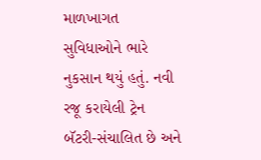માળખાગત સુવિધાઓને ભારે નુકસાન થયું હતું. નવી રજૂ કરાયેલી ટ્રેન બૅટરી-સંચાલિત છે અને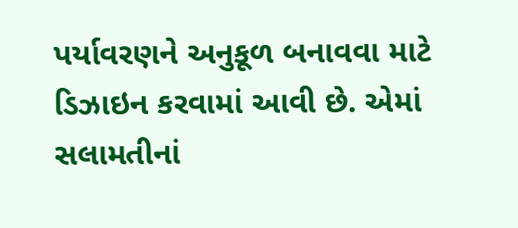પર્યાવરણને અનુકૂળ બનાવવા માટે ડિઝાઇન કરવામાં આવી છે. એમાં સલામતીનાં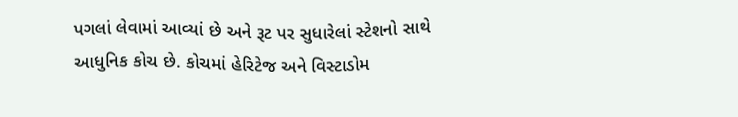પગલાં લેવામાં આવ્યાં છે અને રૂટ પર સુધારેલાં સ્ટેશનો સાથે આધુનિક કોચ છે. કોચમાં હેરિટેજ અને વિસ્ટાડોમ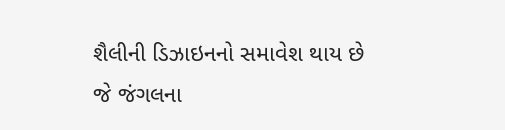શૈલીની ડિઝાઇનનો સમાવેશ થાય છે જે જંગલના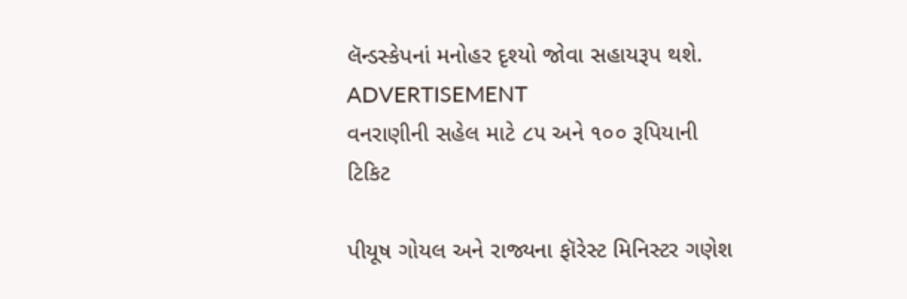લૅન્ડસ્કેપનાં મનોહર દૃશ્યો જોવા સહાયરૂપ થશે.
ADVERTISEMENT
વનરાણીની સહેલ માટે ૮૫ અને ૧૦૦ રૂપિયાની ટિકિટ

પીયૂષ ગોયલ અને રાજ્યના ફૉરેસ્ટ મિનિસ્ટર ગણેશ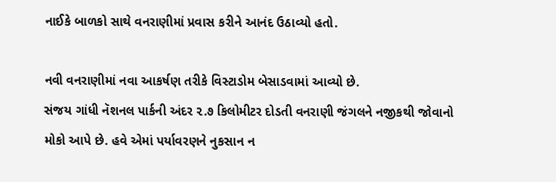નાઈકે બાળકો સાથે વનરાણીમાં પ્રવાસ કરીને આનંદ ઉઠાવ્યો હતો.

નવી વનરાણીમાં નવા આકર્ષણ તરીકે વિસ્ટાડોમ બેસાડવામાં આવ્યો છે.
સંજય ગાંધી નૅશનલ પાર્કની અંદર ૨.૭ કિલોમીટર દોડતી વનરાણી જંગલને નજીકથી જોવાનો મોકો આપે છે. હવે એમાં પર્યાવરણને નુકસાન ન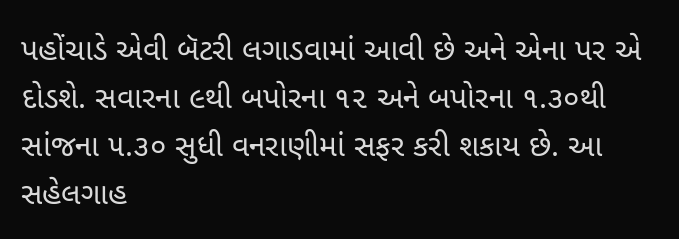પહોંચાડે એવી બૅટરી લગાડવામાં આવી છે અને એના પર એ દોડશે. સવારના ૯થી બપોરના ૧૨ અને બપોરના ૧.૩૦થી સાંજના ૫.૩૦ સુધી વનરાણીમાં સફર કરી શકાય છે. આ સહેલગાહ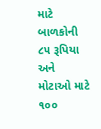માટે બાળકોની ૮૫ રૂપિયા અને મોટાઓ માટે ૧૦૦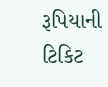રૂપિયાની ટિકિટ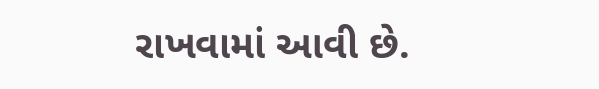રાખવામાં આવી છે.